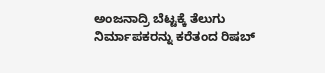ಅಂಜನಾದ್ರಿ ಬೆಟ್ಟಕ್ಕೆ ತೆಲುಗು ನಿರ್ಮಾಪಕರನ್ನು ಕರೆತಂದ ರಿಷಬ್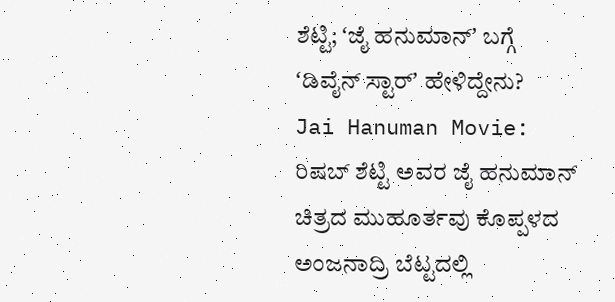ಶೆಟ್ಟಿ; ʻಜೈ ಹನುಮಾನ್ʼ ಬಗ್ಗೆ ʻಡಿವೈನ್ ಸ್ಟಾರ್ʼ ಹೇಳಿದ್ದೇನು?
Jai Hanuman Movie: ರಿಷಬ್ ಶೆಟ್ಟಿ ಅವರ ಜೈ ಹನುಮಾನ್ ಚಿತ್ರದ ಮುಹೂರ್ತವು ಕೊಪ್ಪಳದ ಅಂಜನಾದ್ರಿ ಬೆಟ್ಟದಲ್ಲಿ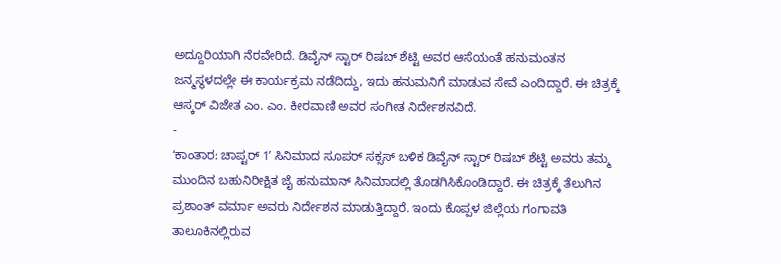ಅದ್ದೂರಿಯಾಗಿ ನೆರವೇರಿದೆ. ಡಿವೈನ್ ಸ್ಟಾರ್ ರಿಷಬ್ ಶೆಟ್ಟಿ ಅವರ ಆಸೆಯಂತೆ ಹನುಮಂತನ ಜನ್ಮಸ್ಥಳದಲ್ಲೇ ಈ ಕಾರ್ಯಕ್ರಮ ನಡೆದಿದ್ದು, ಇದು ಹನುಮನಿಗೆ ಮಾಡುವ ಸೇವೆ ಎಂದಿದ್ದಾರೆ. ಈ ಚಿತ್ರಕ್ಕೆ ಆಸ್ಕರ್ ವಿಜೇತ ಎಂ. ಎಂ. ಕೀರವಾಣಿ ಅವರ ಸಂಗೀತ ನಿರ್ದೇಶನವಿದೆ.
-
ʻಕಾಂತಾರ: ಚಾಪ್ಟರ್ 1ʼ ಸಿನಿಮಾದ ಸೂಪರ್ ಸಕ್ಸಸ್ ಬಳಿಕ ಡಿವೈನ್ ಸ್ಟಾರ್ ರಿಷಬ್ ಶೆಟ್ಟಿ ಅವರು ತಮ್ಮ ಮುಂದಿನ ಬಹುನಿರೀಕ್ಷಿತ ಜೈ ಹನುಮಾನ್ ಸಿನಿಮಾದಲ್ಲಿ ತೊಡಗಿಸಿಕೊಂಡಿದ್ದಾರೆ. ಈ ಚಿತ್ರಕ್ಕೆ ತೆಲುಗಿನ ಪ್ರಶಾಂತ್ ವರ್ಮಾ ಅವರು ನಿರ್ದೇಶನ ಮಾಡುತ್ತಿದ್ದಾರೆ. ಇಂದು ಕೊಪ್ಪಳ ಜಿಲ್ಲೆಯ ಗಂಗಾವತಿ ತಾಲೂಕಿನಲ್ಲಿರುವ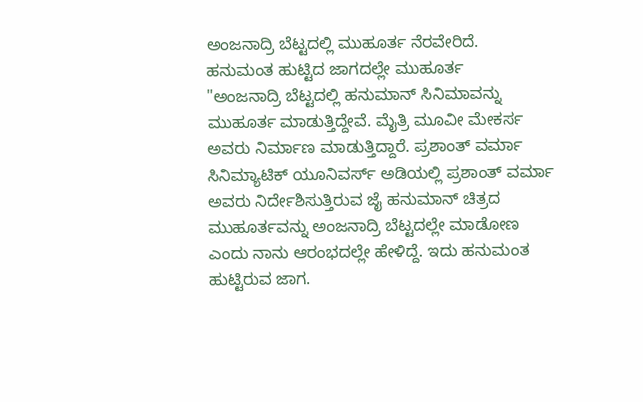ಅಂಜನಾದ್ರಿ ಬೆಟ್ಟದಲ್ಲಿ ಮುಹೂರ್ತ ನೆರವೇರಿದೆ.
ಹನುಮಂತ ಹುಟ್ಟಿದ ಜಾಗದಲ್ಲೇ ಮುಹೂರ್ತ
"ಅಂಜನಾದ್ರಿ ಬೆಟ್ಟದಲ್ಲಿ ಹನುಮಾನ್ ಸಿನಿಮಾವನ್ನು ಮುಹೂರ್ತ ಮಾಡುತ್ತಿದ್ದೇವೆ. ಮೈತ್ರಿ ಮೂವೀ ಮೇಕರ್ಸ ಅವರು ನಿರ್ಮಾಣ ಮಾಡುತ್ತಿದ್ದಾರೆ. ಪ್ರಶಾಂತ್ ವರ್ಮಾ ಸಿನಿಮ್ಯಾಟಿಕ್ ಯೂನಿವರ್ಸ್ ಅಡಿಯಲ್ಲಿ ಪ್ರಶಾಂತ್ ವರ್ಮಾ ಅವರು ನಿರ್ದೇಶಿಸುತ್ತಿರುವ ಜೈ ಹನುಮಾನ್ ಚಿತ್ರದ ಮುಹೂರ್ತವನ್ನು ಅಂಜನಾದ್ರಿ ಬೆಟ್ಟದಲ್ಲೇ ಮಾಡೋಣ ಎಂದು ನಾನು ಆರಂಭದಲ್ಲೇ ಹೇಳಿದ್ದೆ. ಇದು ಹನುಮಂತ ಹುಟ್ಟಿರುವ ಜಾಗ.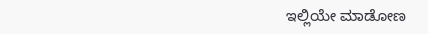ಇಲ್ಲಿಯೇ ಮಾಡೋಣ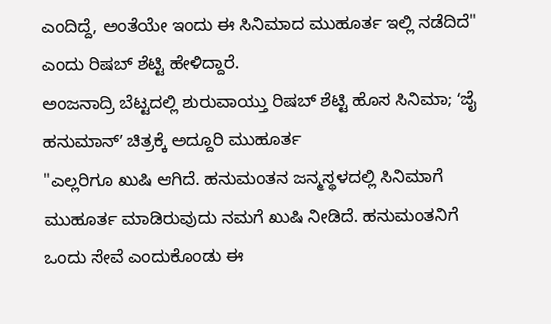ಎಂದಿದ್ದೆ, ಅಂತೆಯೇ ಇಂದು ಈ ಸಿನಿಮಾದ ಮುಹೂರ್ತ ಇಲ್ಲಿ ನಡೆದಿದೆ" ಎಂದು ರಿಷಬ್ ಶೆಟ್ಟಿ ಹೇಳಿದ್ದಾರೆ.
ಅಂಜನಾದ್ರಿ ಬೆಟ್ಟದಲ್ಲಿ ಶುರುವಾಯ್ತು ರಿಷಬ್ ಶೆಟ್ಟಿ ಹೊಸ ಸಿನಿಮಾ; ʻಜೈ ಹನುಮಾನ್ʼ ಚಿತ್ರಕ್ಕೆ ಅದ್ದೂರಿ ಮುಹೂರ್ತ
"ಎಲ್ಲರಿಗೂ ಖುಷಿ ಆಗಿದೆ. ಹನುಮಂತನ ಜನ್ಮಸ್ಥಳದಲ್ಲಿ ಸಿನಿಮಾಗೆ ಮುಹೂರ್ತ ಮಾಡಿರುವುದು ನಮಗೆ ಖುಷಿ ನೀಡಿದೆ. ಹನುಮಂತನಿಗೆ ಒಂದು ಸೇವೆ ಎಂದುಕೊಂಡು ಈ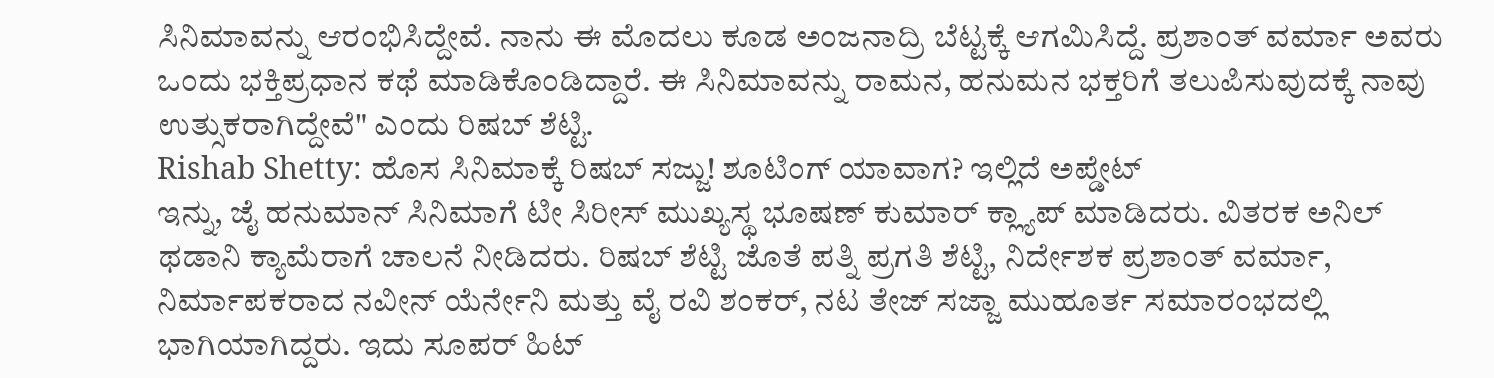ಸಿನಿಮಾವನ್ನು ಆರಂಭಿಸಿದ್ದೇವೆ. ನಾನು ಈ ಮೊದಲು ಕೂಡ ಅಂಜನಾದ್ರಿ ಬೆಟ್ಟಕ್ಕೆ ಆಗಮಿಸಿದ್ದೆ. ಪ್ರಶಾಂತ್ ವರ್ಮಾ ಅವರು ಒಂದು ಭಕ್ತಿಪ್ರಧಾನ ಕಥೆ ಮಾಡಿಕೊಂಡಿದ್ದಾರೆ. ಈ ಸಿನಿಮಾವನ್ನು ರಾಮನ, ಹನುಮನ ಭಕ್ತರಿಗೆ ತಲುಪಿಸುವುದಕ್ಕೆ ನಾವು ಉತ್ಸುಕರಾಗಿದ್ದೇವೆ" ಎಂದು ರಿಷಬ್ ಶೆಟ್ಟಿ.
Rishab Shetty: ಹೊಸ ಸಿನಿಮಾಕ್ಕೆ ರಿಷಬ್ ಸಜ್ಜು! ಶೂಟಿಂಗ್ ಯಾವಾಗ? ಇಲ್ಲಿದೆ ಅಪ್ಡೇಟ್
ಇನ್ನು, ಜೈ ಹನುಮಾನ್ ಸಿನಿಮಾಗೆ ಟೀ ಸಿರೀಸ್ ಮುಖ್ಯಸ್ಥ ಭೂಷಣ್ ಕುಮಾರ್ ಕ್ಲ್ಯಾಪ್ ಮಾಡಿದರು. ವಿತರಕ ಅನಿಲ್ ಥಡಾನಿ ಕ್ಯಾಮೆರಾಗೆ ಚಾಲನೆ ನೀಡಿದರು. ರಿಷಬ್ ಶೆಟ್ಟಿ ಜೊತೆ ಪತ್ನಿ ಪ್ರಗತಿ ಶೆಟ್ಟಿ, ನಿರ್ದೇಶಕ ಪ್ರಶಾಂತ್ ವರ್ಮಾ, ನಿರ್ಮಾಪಕರಾದ ನವೀನ್ ಯೆರ್ನೇನಿ ಮತ್ತು ವೈ ರವಿ ಶಂಕರ್, ನಟ ತೇಜ್ ಸಜ್ಜಾ ಮುಹೂರ್ತ ಸಮಾರಂಭದಲ್ಲಿ ಭಾಗಿಯಾಗಿದ್ದರು. ಇದು ಸೂಪರ್ ಹಿಟ್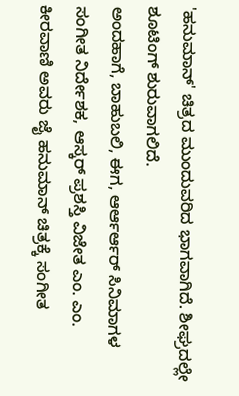'ಹನುಮಾನ್' ಚಿತ್ರದ ಮುಂದುವರಿದ ಭಾಗವಾಗಿದೆ. ಶೀಘ್ರದಲ್ಲೇ ಶೂಟಿಂಗ್ ಶುರುವಾಗಲಿದೆ.
ಅಂದಹಾಗೆ, ಬಾಹುಬಲಿ, ಈಗ, ಆರ್ಆರ್ಆರ್ ಸಿನಿಮಾಗಳ ಸಂಗೀತ ನಿರ್ದೇಶಕ, ಆಸ್ಕರ್ ಪ್ರಶಸ್ತಿ ವಿಜೇತ ಎಂ. ಎಂ. ಕೀರವಾಣಿ ಅವರು ಜೈ ಹನುಮಾನ್ ಚಿತ್ರಕ್ಕೆ ಸಂಗೀತ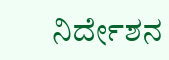ನಿರ್ದೇಶನ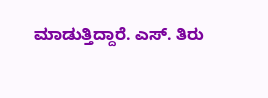ಮಾಡುತ್ತಿದ್ದಾರೆ. ಎಸ್. ತಿರು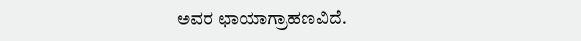ಅವರ ಛಾಯಾಗ್ರಾಹಣವಿದೆ.